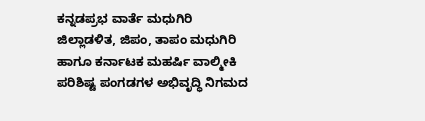ಕನ್ನಡಪ್ರಭ ವಾರ್ತೆ ಮಧುಗಿರಿ
ಜಿಲ್ಲಾಡಳಿತ, ಜಿಪಂ, ತಾಪಂ ಮಧುಗಿರಿ ಹಾಗೂ ಕರ್ನಾಟಕ ಮಹರ್ಷಿ ವಾಲ್ಮೀಕಿ ಪರಿಶಿಷ್ಟ ಪಂಗಡಗಳ ಅಭಿವೃದ್ಧಿ ನಿಗಮದ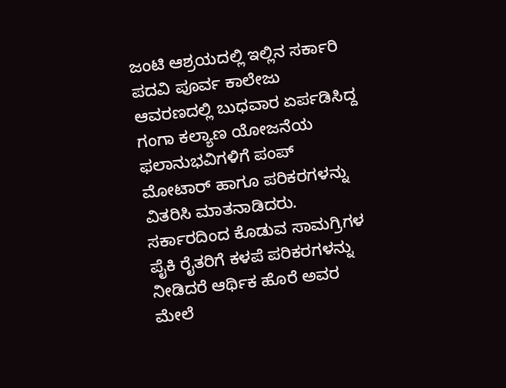ಜಂಟಿ ಆಶ್ರಯದಲ್ಲಿ ಇಲ್ಲಿನ ಸರ್ಕಾರಿ ಪದವಿ ಪೂರ್ವ ಕಾಲೇಜು ಆವರಣದಲ್ಲಿ ಬುಧವಾರ ಏರ್ಪಡಿಸಿದ್ದ ಗಂಗಾ ಕಲ್ಯಾಣ ಯೋಜನೆಯ ಫಲಾನುಭವಿಗಳಿಗೆ ಪಂಪ್ ಮೋಟಾರ್ ಹಾಗೂ ಪರಿಕರಗಳನ್ನು ವಿತರಿಸಿ ಮಾತನಾಡಿದರು.
ಸರ್ಕಾರದಿಂದ ಕೊಡುವ ಸಾಮಗ್ರಿಗಳ ಪೈಕಿ ರೈತರಿಗೆ ಕಳಪೆ ಪರಿಕರಗಳನ್ನು ನೀಡಿದರೆ ಆರ್ಥಿಕ ಹೊರೆ ಅವರ ಮೇಲೆ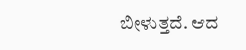ಬೀಳುತ್ತದೆ. ಆದ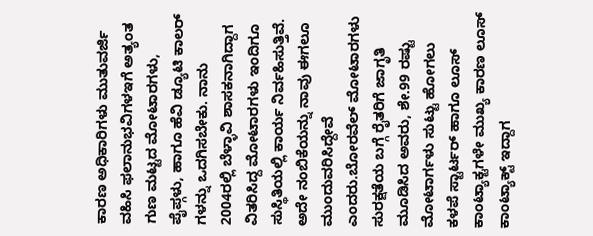ಕಾರಣ ಅಧಿಕಾರಿಗಳು ಮುತುವರ್ಜಿ ವಹಿಸಿ ಫಲಾನುಭವಿಗಳಇಗೆ ಅತ್ಯಂತ ಗುಣ ಮಟ್ಟದ ಮೋಟಾರಗಳು, ಪೈಪ್ಗಳು, ಹಾಗೂ ಹೆವಿ ಡ್ಯೂಟಿ ಕಾಲರ್ ಗಳನ್ನು ಒದಗಿಸಬೇಕು. ನಾನು 2004ರಲ್ಲಿ ಬೆಳ್ಳಾವಿ ಶಾಸಕನಾಗಿದ್ದಾಗ ವಿತರಿಸಿದ್ದ ಮೋಟಾರಗಳು ಇಂದಿಗೂ ಸುಸ್ಥಿತಿಯಲ್ಲಿ ಕಾರ್ಯ ನಿರ್ವಹಿಸುತ್ತಿವೆ. ಅದೇ ನಂಬಿಕೆಯನ್ನು ನಾವು ಈಗಲೂ ಮುಂದುವರಿಸಿದ್ದೇವೆ ಎಂದರು.ಬೋರವೆಲ್ ಮೋಟಾರಗಳು ಸುರಕ್ಷತೆಯ ಬಗ್ಗೆ ರೈತರಿಗೆ ಜಾಗೃತಿ ಮೂಡಿಸಿದ ಅವರು, ಶೇ.99 ರಷ್ಟು ಮೋಟಾರ್ಗಳು ಸುಟ್ಟು ಹೋಗಲು ಕಳಪೆ ಸ್ಟಾರ್ಟರ್ ಹಾಗೂ ಲೂಸ್ ಕಾಂಟ್ಯಾಕ್ಟಗಳೇ ಮುಖ್ಯ ಕಾರಣ ಲೂಸ್ ಕಾಂಟ್ಯಾಕ್ಟ್ ಇದ್ದಾಗ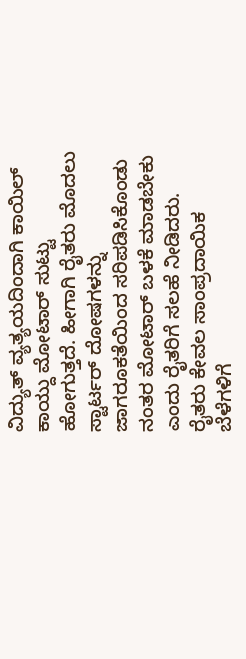ವಿದ್ಯುತ್ ವ್ಯತ್ಯಯದಿಂದಾಗಿ ಕಾಯಿಲ್ ಕಾಯ್ದು ಮೋಟಾರ್ ಸುಟ್ಟು ಹೋಗುತ್ತದೆ. ಹೀಗಾಗಿ ರೈತರು ಮೊದಲು ಸ್ಟಾರ್ಟರ್ ದೋಷಗಳನ್ನು ಜಾಗರೂಕತೆಯಿಂದ ಸರಿಪಡಿಸಿಕೊಂಡು ನಂತರ ಮೋಟಾರ್ ಬಳಕೆ ಮಾಡಬೇಕು ಎಂದು ರೈತರಿಗೆ ಸಲಹೆ ನೀಡಿದರು.
ರೈತರು ಕೇವಲ ಸಾಂಪ್ರದಾಯಿಕ ಬೆಳೆಗಳಿಗೆ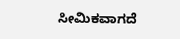ಸೀಮಿಕವಾಗದೆ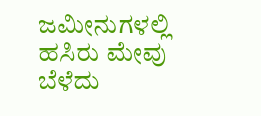ಜಮೀನುಗಳಲ್ಲಿ ಹಸಿರು ಮೇವು ಬೆಳೆದು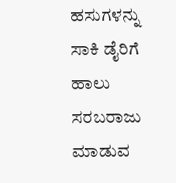ಹಸುಗಳನ್ನು ಸಾಕಿ ಡೈರಿಗೆ ಹಾಲು ಸರಬರಾಜು ಮಾಡುವ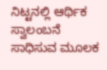ನಿಟ್ಟನಲ್ಲಿ ಆರ್ಥಿಕ ಸ್ವಾಲಂಬನೆ ಸಾಧಿಸುವ ಮೂಲಕ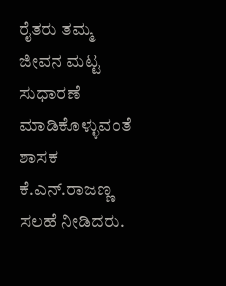ರೈತರು ತಮ್ಮ ಜೀವನ ಮಟ್ಟ ಸುಧಾರಣೆ ಮಾಡಿಕೊಳ್ಳುವಂತೆ ಶಾಸಕ ಕೆ.ಎನ್.ರಾಜಣ್ಣ ಸಲಹೆ ನೀಡಿದರು.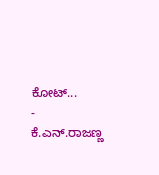ಕೋಟ್...
- ಕೆ.ಎನ್.ರಾಜಣ್ಣ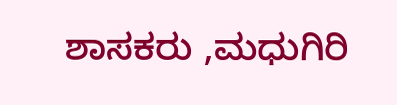ಶಾಸಕರು ,ಮಧುಗಿರಿ